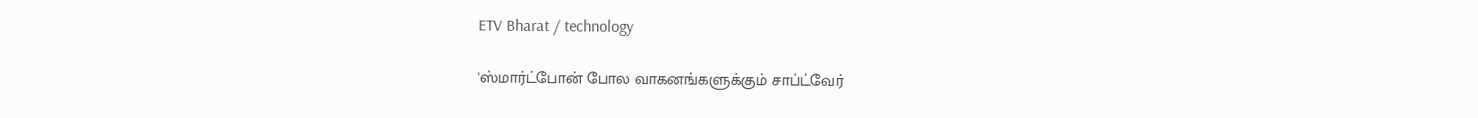ETV Bharat / technology

'ஸ்மார்ட்போன் போல வாகனங்களுக்கும் சாப்ட்வேர்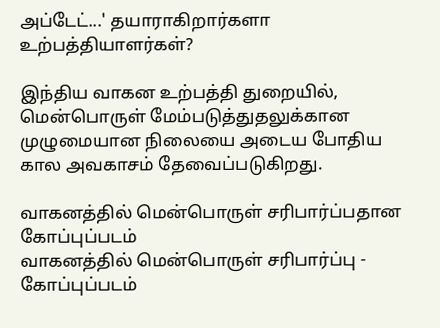அப்டேட்...' தயாராகிறார்களா உற்பத்தியாளர்கள்?

இந்திய வாகன உற்பத்தி துறையில், மென்பொருள் மேம்படுத்துதலுக்கான முழுமையான நிலையை அடைய போதிய கால அவகாசம் தேவைப்படுகிறது.

வாகனத்தில் மென்பொருள் சரிபார்ப்பதான கோப்புப்படம்
வாகனத்தில் மென்பொருள் சரிபார்ப்பு - கோப்புப்படம்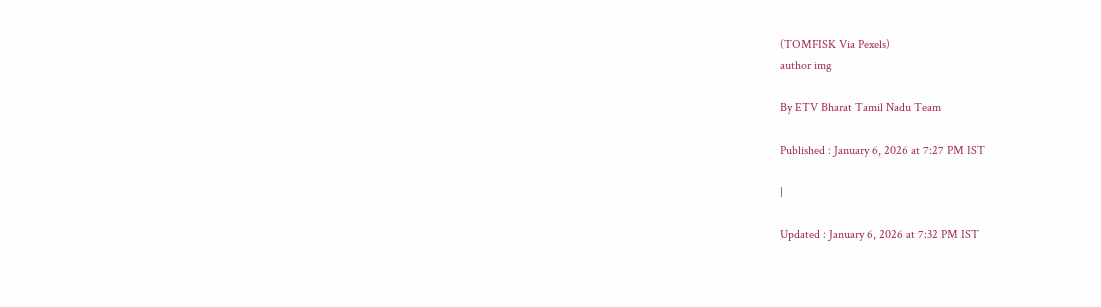(TOMFISK Via Pexels)
author img

By ETV Bharat Tamil Nadu Team

Published : January 6, 2026 at 7:27 PM IST

|

Updated : January 6, 2026 at 7:32 PM IST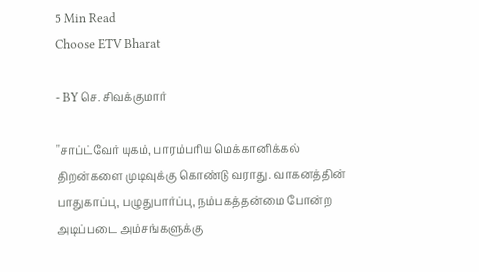5 Min Read
Choose ETV Bharat

- BY செ. சிவக்குமார்

''சாப்ட்வேர் யுகம், பாரம்பரிய மெக்கானிக்கல் திறன்களை முடிவுக்கு கொண்டு வராது. வாகனத்தின் பாதுகாப்பு, பழுதுபார்ப்பு, நம்பகத்தன்மை போன்ற அடிப்படை அம்சங்களுக்கு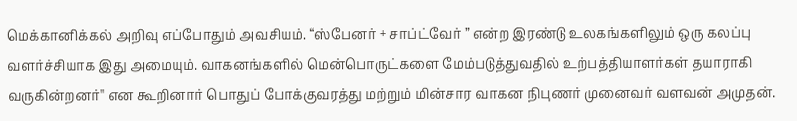மெக்கானிக்கல் அறிவு எப்போதும் அவசியம். “ஸ்பேனர் + சாப்ட்வேர் ” என்ற இரண்டு உலகங்களிலும் ஒரு கலப்பு வளர்ச்சியாக இது அமையும். வாகனங்களில் மென்பொருட்களை மேம்படுத்துவதில் உற்பத்தியாளர்கள் தயாராகி வருகின்றனர்'' என கூறினார் பொதுப் போக்குவரத்து மற்றும் மின்சார வாகன நிபுணர் முனைவர் வளவன் அமுதன்.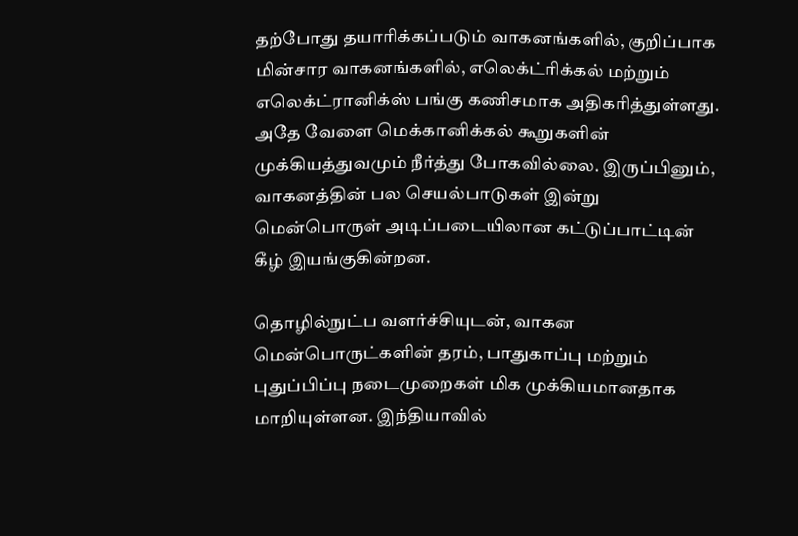தற்போது தயாரிக்கப்படும் வாகனங்களில், குறிப்பாக மின்சார வாகனங்களில், எலெக்ட்ரிக்கல் மற்றும் எலெக்ட்ரானிக்ஸ் பங்கு கணிசமாக அதிகரித்துள்ளது. அதே வேளை மெக்கானிக்கல் கூறுகளின் முக்கியத்துவமும் நீர்த்து போகவில்லை. இருப்பினும், வாகனத்தின் பல செயல்பாடுகள் இன்று மென்பொருள் அடிப்படையிலான கட்டுப்பாட்டின் கீழ் இயங்குகின்றன.

தொழில்நுட்ப வளர்ச்சியுடன், வாகன மென்பொருட்களின் தரம், பாதுகாப்பு மற்றும் புதுப்பிப்பு நடைமுறைகள் மிக முக்கியமானதாக மாறியுள்ளன. இந்தியாவில்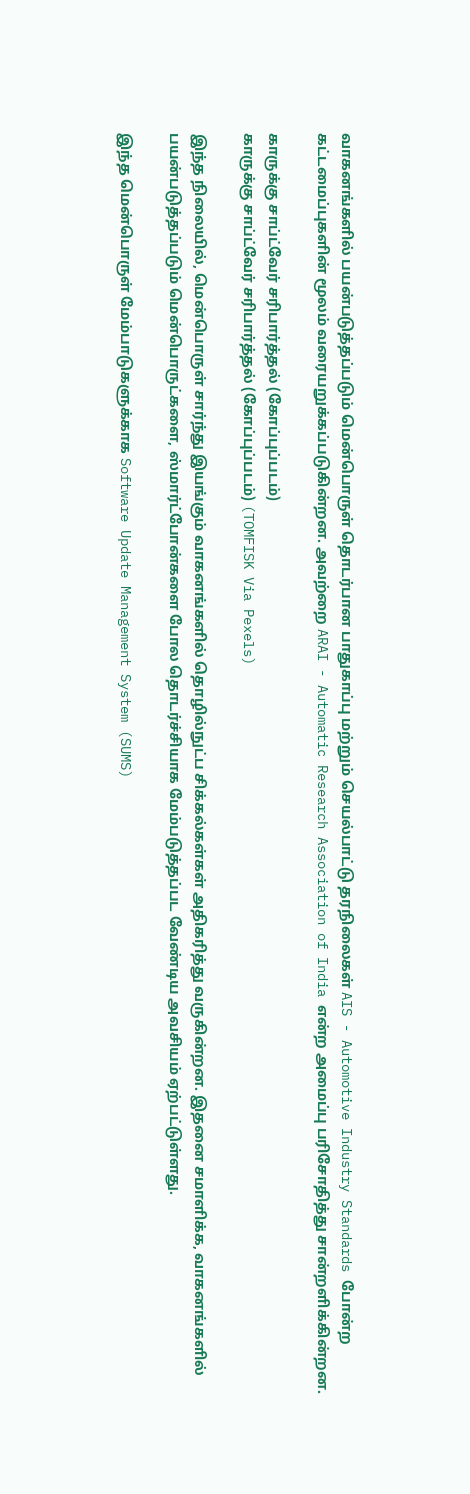வாகனங்களில் பயன்படுத்தப்படும் மென்பொருள் தொடர்பான பாதுகாப்பு மற்றும் செயல்பாட்டு தரநிலைகள் AIS - Automotive Industry Standards போன்ற கட்டமைப்புகளின் மூலம் வரையறுக்கப்படுகின்றன. அவற்றை ARAI - Automatic Research Association of India என்ற அமைப்பு பரிசோதித்து சான்றளிக்கின்றன.

காருக்கு சாப்ட்வேர் சரிபார்த்தல் (கோப்புப்படம்)
காருக்கு சாப்ட்வேர் சரிபார்த்தல் (கோப்புப்படம்) (TOMFISK Via Pexels)

இந்த நிலையில், மென்பொருள் சார்ந்து இயங்கும் வாகனங்களில் தொழில்நுட்ப சிக்கல்கள்கள் அதிகரித்து வருகின்றன. இதனை சமாளிக்க, வாகனங்களில் பயன்படுத்தப்படும் மென்பொருட்களை, ஸ்மார்ட்போன்களை போல தொடர்ச்சியாக மேம்படுத்தப்பட வேண்டிய அவசியம் ஏற்பட்டுள்ளது.

இந்த மென்பொருள் மேம்பாடுகளுக்காக Software Update Management System (SUMS)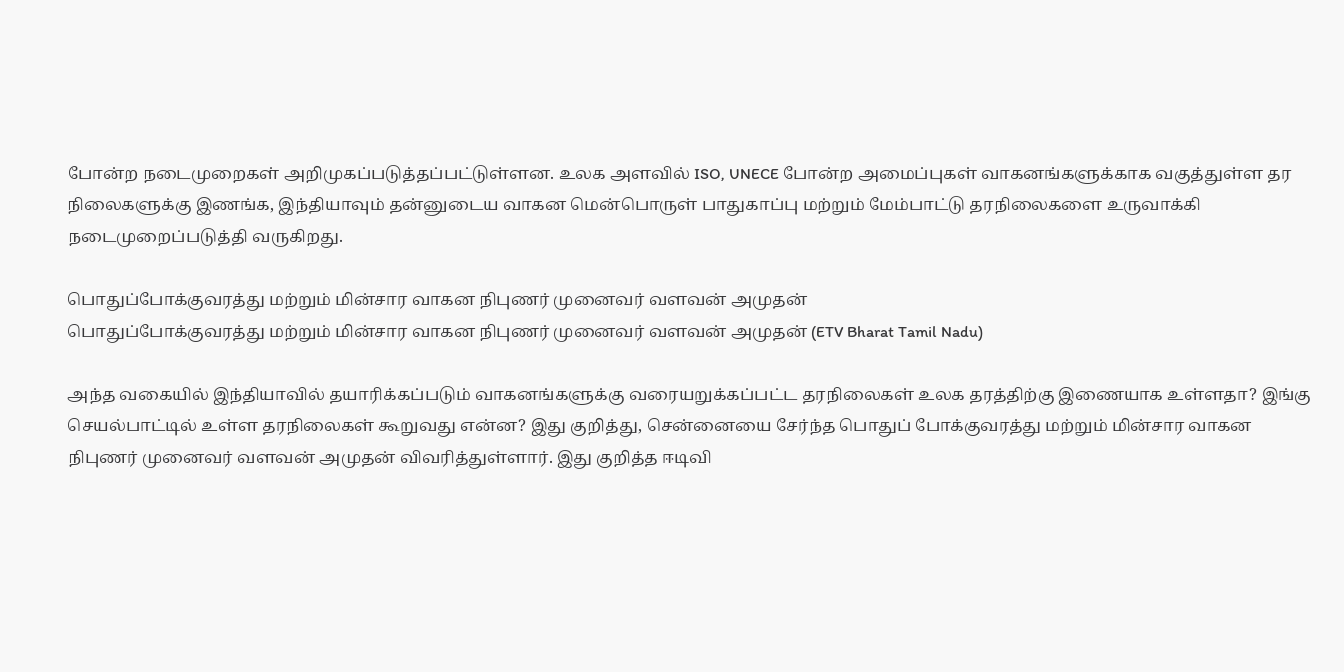போன்ற நடைமுறைகள் அறிமுகப்படுத்தப்பட்டுள்ளன. உலக அளவில் ISO, UNECE போன்ற அமைப்புகள் வாகனங்களுக்காக வகுத்துள்ள தர நிலைகளுக்கு இணங்க, இந்தியாவும் தன்னுடைய வாகன மென்பொருள் பாதுகாப்பு மற்றும் மேம்பாட்டு தரநிலைகளை உருவாக்கி நடைமுறைப்படுத்தி வருகிறது.

பொதுப்போக்குவரத்து மற்றும் மின்சார வாகன நிபுணர் முனைவர் வளவன் அமுதன்
பொதுப்போக்குவரத்து மற்றும் மின்சார வாகன நிபுணர் முனைவர் வளவன் அமுதன் (ETV Bharat Tamil Nadu)

அந்த வகையில் இந்தியாவில் தயாரிக்கப்படும் வாகனங்களுக்கு வரையறுக்கப்பட்ட தரநிலைகள் உலக தரத்திற்கு இணையாக உள்ளதா? இங்கு செயல்பாட்டில் உள்ள தரநிலைகள் கூறுவது என்ன? இது குறித்து, சென்னையை சேர்ந்த பொதுப் போக்குவரத்து மற்றும் மின்சார வாகன நிபுணர் முனைவர் வளவன் அமுதன் விவரித்துள்ளார். இது குறித்த ஈடிவி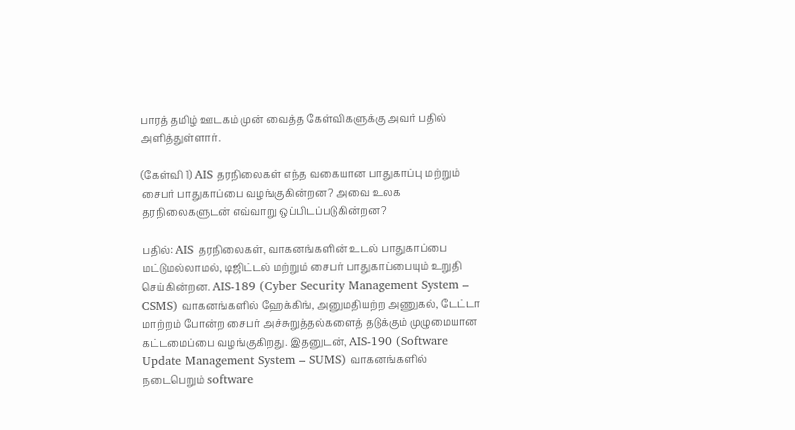பாரத் தமிழ் ஊடகம் முன் வைத்த கேள்விகளுக்கு அவர் பதில் அளித்துள்ளார்.

(கேள்வி 1) AIS தரநிலைகள் எந்த வகையான பாதுகாப்பு மற்றும் சைபர் பாதுகாப்பை வழங்குகின்றன? அவை உலக தரநிலைகளுடன் எவ்வாறு ஒப்பிடப்படுகின்றன?

பதில்: AIS தரநிலைகள், வாகனங்களின் உடல் பாதுகாப்பை மட்டுமல்லாமல், டிஜிட்டல் மற்றும் சைபர் பாதுகாப்பையும் உறுதி செய்கின்றன. AIS-189 (Cyber Security Management System – CSMS) வாகனங்களில் ஹேக்கிங், அனுமதியற்ற அணுகல், டேட்டா மாற்றம் போன்ற சைபர் அச்சுறுத்தல்களைத் தடுக்கும் முழுமையான கட்டமைப்பை வழங்குகிறது. இதனுடன், AIS-190 (Software Update Management System – SUMS) வாகனங்களில் நடைபெறும் software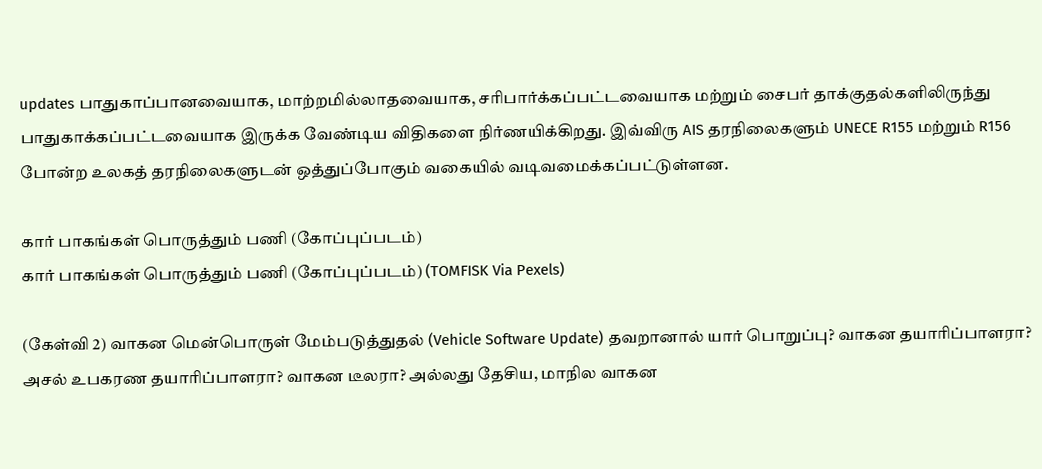updates பாதுகாப்பானவையாக, மாற்றமில்லாதவையாக, சரிபார்க்கப்பட்டவையாக மற்றும் சைபர் தாக்குதல்களிலிருந்து பாதுகாக்கப்பட்டவையாக இருக்க வேண்டிய விதிகளை நிர்ணயிக்கிறது. இவ்விரு AIS தரநிலைகளும் UNECE R155 மற்றும் R156 போன்ற உலகத் தரநிலைகளுடன் ஒத்துப்போகும் வகையில் வடிவமைக்கப்பட்டுள்ளன.

கார் பாகங்கள் பொருத்தும் பணி (கோப்புப்படம்)
கார் பாகங்கள் பொருத்தும் பணி (கோப்புப்படம்) (TOMFISK Via Pexels)

(கேள்வி 2) வாகன மென்பொருள் மேம்படுத்துதல் (Vehicle Software Update) தவறானால் யார் பொறுப்பு? வாகன தயாரிப்பாளரா? அசல் உபகரண தயாரிப்பாளரா? வாகன டீலரா? அல்லது தேசிய, மாநில வாகன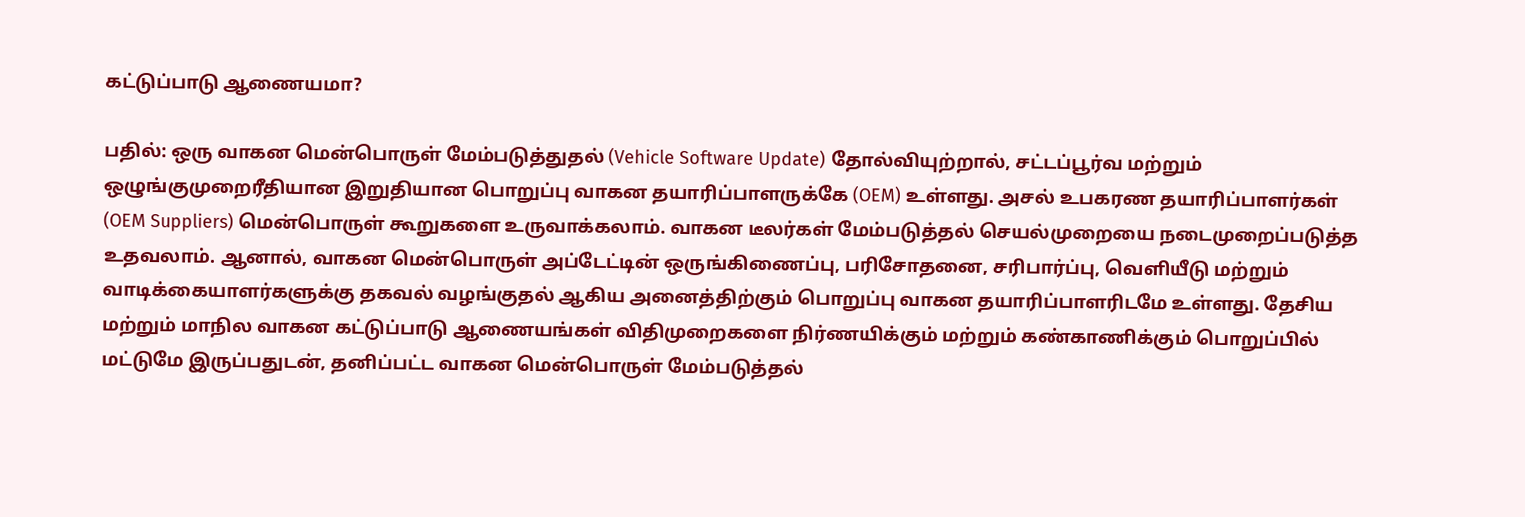கட்டுப்பாடு ஆணையமா?

பதில்: ஒரு வாகன மென்பொருள் மேம்படுத்துதல் (Vehicle Software Update) தோல்வியுற்றால், சட்டப்பூர்வ மற்றும் ஒழுங்குமுறைரீதியான இறுதியான பொறுப்பு வாகன தயாரிப்பாளருக்கே (OEM) உள்ளது. அசல் உபகரண தயாரிப்பாளர்கள் (OEM Suppliers) மென்பொருள் கூறுகளை உருவாக்கலாம். வாகன டீலர்கள் மேம்படுத்தல் செயல்முறையை நடைமுறைப்படுத்த உதவலாம். ஆனால், வாகன மென்பொருள் அப்டேட்டின் ஒருங்கிணைப்பு, பரிசோதனை, சரிபார்ப்பு, வெளியீடு மற்றும் வாடிக்கையாளர்களுக்கு தகவல் வழங்குதல் ஆகிய அனைத்திற்கும் பொறுப்பு வாகன தயாரிப்பாளரிடமே உள்ளது. தேசிய மற்றும் மாநில வாகன கட்டுப்பாடு ஆணையங்கள் விதிமுறைகளை நிர்ணயிக்கும் மற்றும் கண்காணிக்கும் பொறுப்பில் மட்டுமே இருப்பதுடன், தனிப்பட்ட வாகன மென்பொருள் மேம்படுத்தல்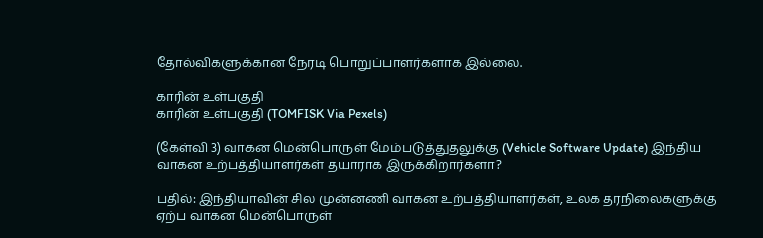தோல்விகளுக்கான நேரடி பொறுப்பாளர்களாக இல்லை.

காரின் உள்பகுதி
காரின் உள்பகுதி (TOMFISK Via Pexels)

(கேள்வி 3) வாகன மென்பொருள் மேம்படுத்துதலுக்கு (Vehicle Software Update) இந்திய வாகன உற்பத்தியாளர்கள் தயாராக இருக்கிறார்களா?

பதில்: இந்தியாவின் சில முன்னணி வாகன உற்பத்தியாளர்கள், உலக தரநிலைகளுக்கு ஏற்ப வாகன மென்பொருள்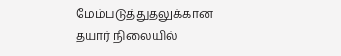மேம்படுத்துதலுக்கான தயார் நிலையில்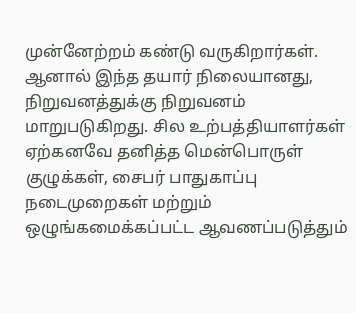முன்னேற்றம் கண்டு வருகிறார்கள். ஆனால் இந்த தயார் நிலையானது, நிறுவனத்துக்கு நிறுவனம் மாறுபடுகிறது. சில உற்பத்தியாளர்கள் ஏற்கனவே தனித்த மென்பொருள் குழுக்கள், சைபர் பாதுகாப்பு நடைமுறைகள் மற்றும் ஒழுங்கமைக்கப்பட்ட ஆவணப்படுத்தும்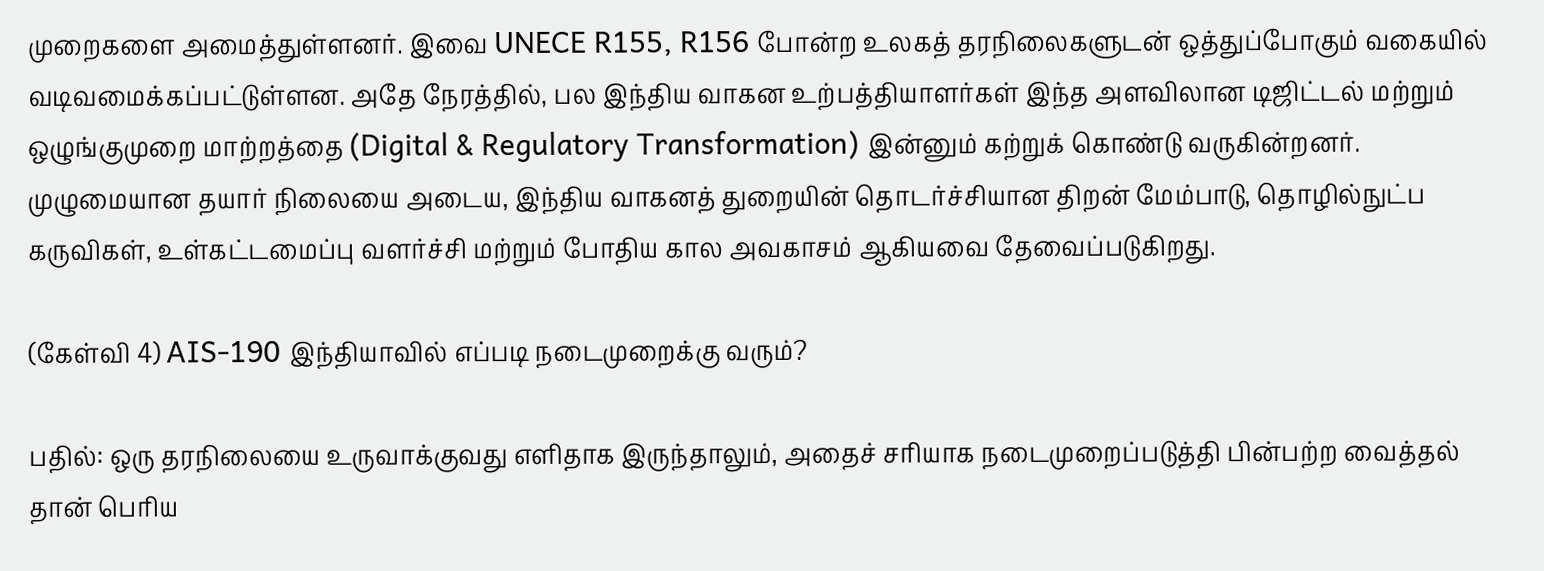முறைகளை அமைத்துள்ளனர். இவை UNECE R155, R156 போன்ற உலகத் தரநிலைகளுடன் ஒத்துப்போகும் வகையில் வடிவமைக்கப்பட்டுள்ளன. அதே நேரத்தில், பல இந்திய வாகன உற்பத்தியாளர்கள் இந்த அளவிலான டிஜிட்டல் மற்றும் ஒழுங்குமுறை மாற்றத்தை (Digital & Regulatory Transformation) இன்னும் கற்றுக் கொண்டு வருகின்றனர். முழுமையான தயார் நிலையை அடைய, இந்திய வாகனத் துறையின் தொடர்ச்சியான திறன் மேம்பாடு, தொழில்நுட்ப கருவிகள், உள்கட்டமைப்பு வளர்ச்சி மற்றும் போதிய கால அவகாசம் ஆகியவை தேவைப்படுகிறது.

(கேள்வி 4) AIS-190 இந்தியாவில் எப்படி நடைமுறைக்கு வரும்?

பதில்: ஒரு தரநிலையை உருவாக்குவது எளிதாக இருந்தாலும், அதைச் சரியாக நடைமுறைப்படுத்தி பின்பற்ற வைத்தல் தான் பெரிய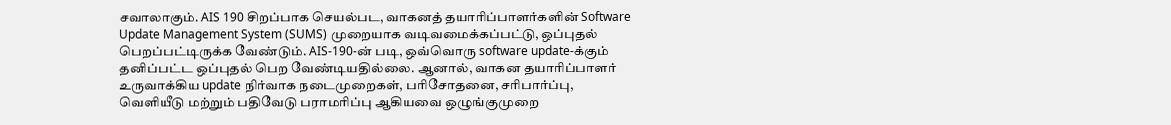சவாலாகும். AIS 190 சிறப்பாக செயல்பட, வாகனத் தயாரிப்பாளர்களின் Software Update Management System (SUMS) முறையாக வடிவமைக்கப்பட்டு, ஒப்புதல் பெறப்பட்டிருக்க வேண்டும். AIS-190-ன் படி, ஒவ்வொரு software update-க்கும் தனிப்பட்ட ஒப்புதல் பெற வேண்டியதில்லை. ஆனால், வாகன தயாரிப்பாளர் உருவாக்கிய update நிர்வாக நடைமுறைகள், பரிசோதனை, சரிபார்ப்பு, வெளியீடு மற்றும் பதிவேடு பராமரிப்பு ஆகியவை ஒழுங்குமுறை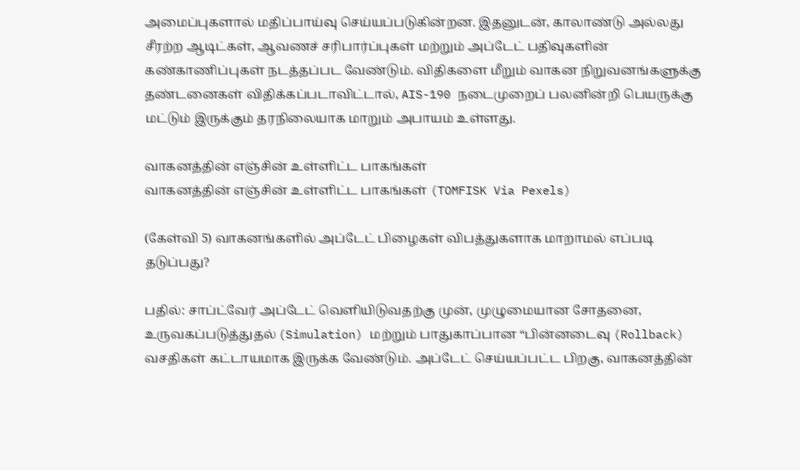அமைப்புகளால் மதிப்பாய்வு செய்யப்படுகின்றன. இதனுடன், காலாண்டு அல்லது சீரற்ற ஆடிட்கள், ஆவணச் சரிபார்ப்புகள் மற்றும் அப்டேட் பதிவுகளின் கண்காணிப்புகள் நடத்தப்பட வேண்டும். விதிகளை மீறும் வாகன நிறுவனங்களுக்கு தண்டனைகள் விதிக்கப்படாவிட்டால், AIS-190 நடைமுறைப் பலனின்றி பெயருக்கு மட்டும் இருக்கும் தரநிலையாக மாறும் அபாயம் உள்ளது.

வாகனத்தின் எஞ்சின் உள்ளிட்ட பாகங்கள்
வாகனத்தின் எஞ்சின் உள்ளிட்ட பாகங்கள் (TOMFISK Via Pexels)

(கேள்வி 5) வாகனங்களில் அப்டேட் பிழைகள் விபத்துகளாக மாறாமல் எப்படி தடுப்பது?

பதில்: சாப்ட்வேர் அப்டேட் வெளியிடுவதற்கு முன், முழுமையான சோதனை, உருவகப்படுத்துதல் (Simulation) மற்றும் பாதுகாப்பான “பின்னடைவு (Rollback) வசதிகள் கட்டாயமாக இருக்க வேண்டும். அப்டேட் செய்யப்பட்ட பிறகு, வாகனத்தின்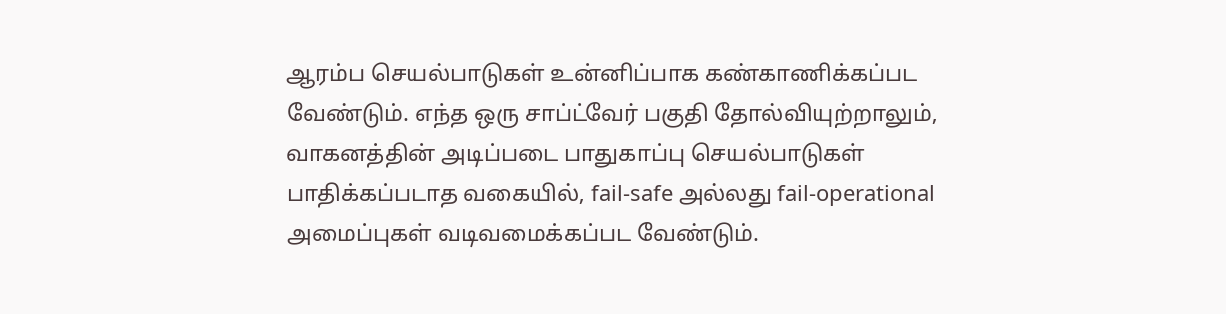ஆரம்ப செயல்பாடுகள் உன்னிப்பாக கண்காணிக்கப்பட வேண்டும். எந்த ஒரு சாப்ட்வேர் பகுதி தோல்வியுற்றாலும், வாகனத்தின் அடிப்படை பாதுகாப்பு செயல்பாடுகள் பாதிக்கப்படாத வகையில், fail-safe அல்லது fail-operational அமைப்புகள் வடிவமைக்கப்பட வேண்டும்.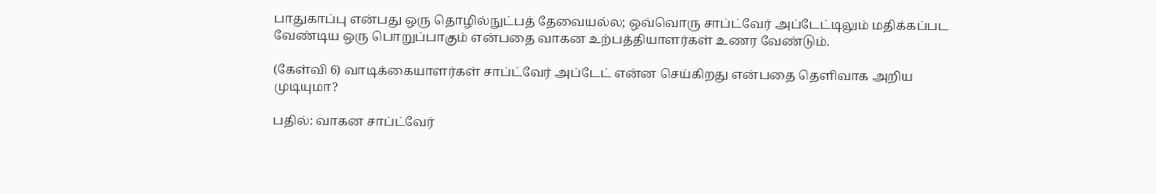பாதுகாப்பு என்பது ஒரு தொழில்நுட்பத் தேவையல்ல; ஒவ்வொரு சாப்ட்வேர் அப்டேட்டிலும் மதிக்கப்பட வேண்டிய ஒரு பொறுப்பாகும் என்பதை வாகன உற்பத்தியாளர்கள் உணர வேண்டும்.

(கேள்வி 6) வாடிக்கையாளர்கள் சாப்ட்வேர் அப்டேட் என்ன செய்கிறது என்பதை தெளிவாக அறிய முடியுமா?

பதில்: வாகன சாப்ட்வேர்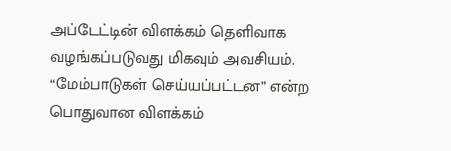அப்டேட்டின் விளக்கம் தெளிவாக வழங்கப்படுவது மிகவும் அவசியம். “மேம்பாடுகள் செய்யப்பட்டன” என்ற பொதுவான விளக்கம்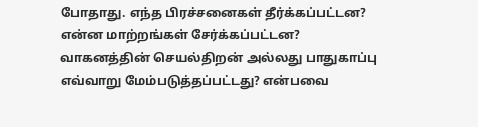போதாது. எந்த பிரச்சனைகள் தீர்க்கப்பட்டன? என்ன மாற்றங்கள் சேர்க்கப்பட்டன? வாகனத்தின் செயல்திறன் அல்லது பாதுகாப்பு எவ்வாறு மேம்படுத்தப்பட்டது? என்பவை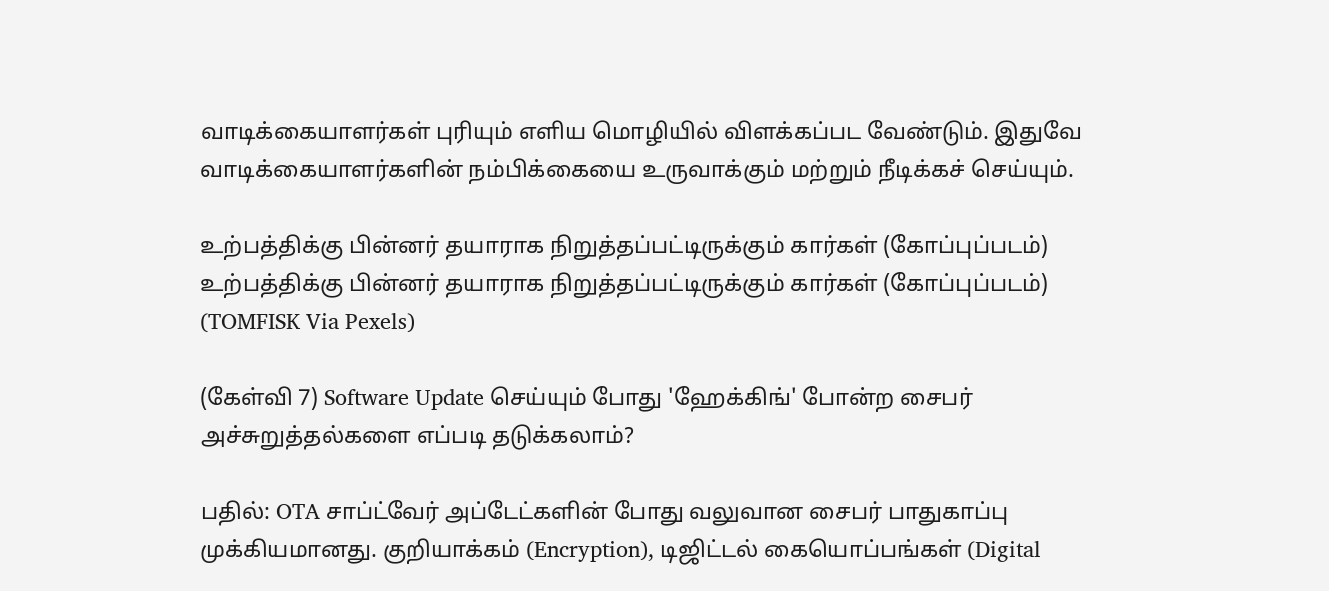வாடிக்கையாளர்கள் புரியும் எளிய மொழியில் விளக்கப்பட வேண்டும். இதுவே வாடிக்கையாளர்களின் நம்பிக்கையை உருவாக்கும் மற்றும் நீடிக்கச் செய்யும்.

உற்பத்திக்கு பின்னர் தயாராக நிறுத்தப்பட்டிருக்கும் கார்கள் (கோப்புப்படம்)
உற்பத்திக்கு பின்னர் தயாராக நிறுத்தப்பட்டிருக்கும் கார்கள் (கோப்புப்படம்) (TOMFISK Via Pexels)

(கேள்வி 7) Software Update செய்யும் போது 'ஹேக்கிங்' போன்ற சைபர் அச்சுறுத்தல்களை எப்படி தடுக்கலாம்?

பதில்: OTA சாப்ட்வேர் அப்டேட்களின் போது வலுவான சைபர் பாதுகாப்பு முக்கியமானது. குறியாக்கம் (Encryption), டிஜிட்டல் கையொப்பங்கள் (Digital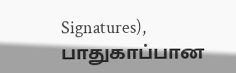Signatures), பாதுகாப்பான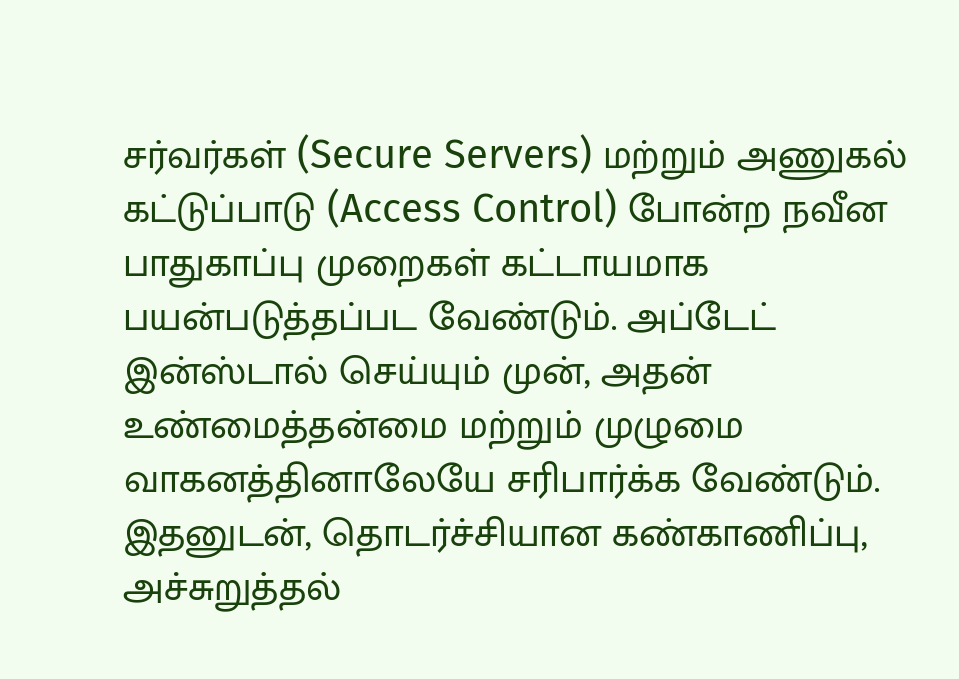சர்வர்கள் (Secure Servers) மற்றும் அணுகல் கட்டுப்பாடு (Access Control) போன்ற நவீன பாதுகாப்பு முறைகள் கட்டாயமாக பயன்படுத்தப்பட வேண்டும். அப்டேட் இன்ஸ்டால் செய்யும் முன், அதன் உண்மைத்தன்மை மற்றும் முழுமை வாகனத்தினாலேயே சரிபார்க்க வேண்டும். இதனுடன், தொடர்ச்சியான கண்காணிப்பு, அச்சுறுத்தல்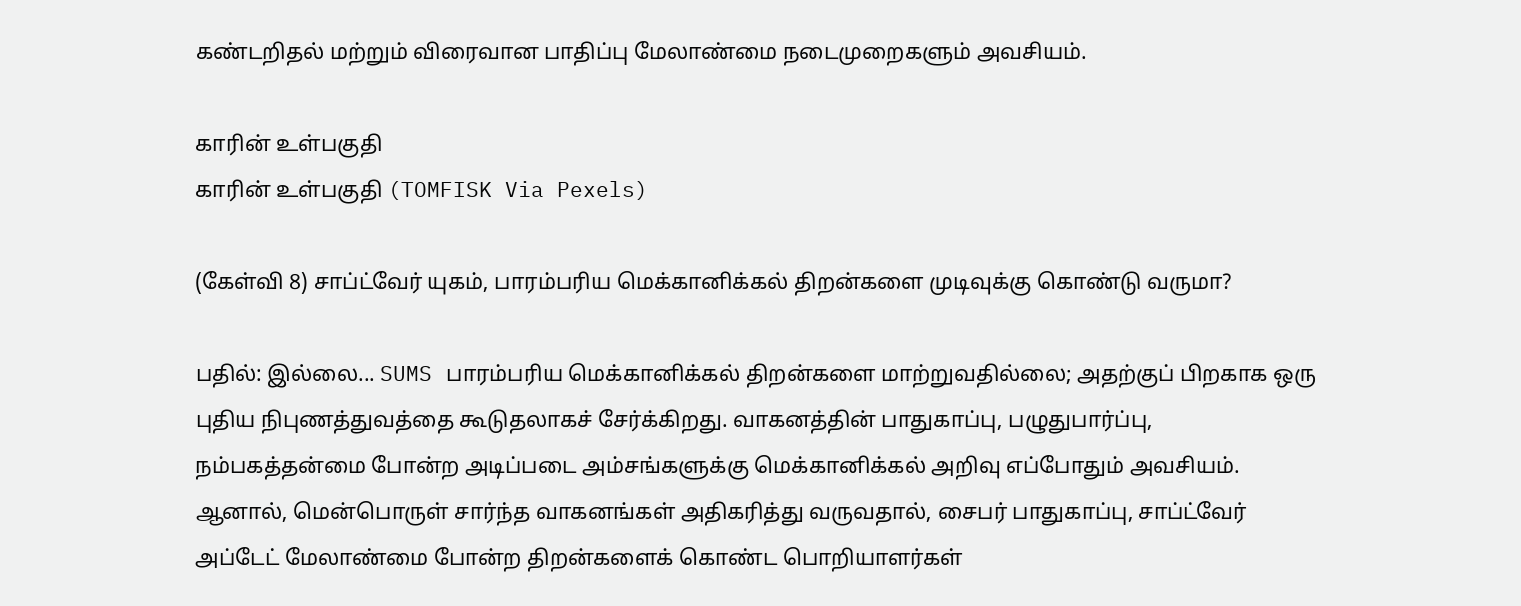கண்டறிதல் மற்றும் விரைவான பாதிப்பு மேலாண்மை நடைமுறைகளும் அவசியம்.

காரின் உள்பகுதி
காரின் உள்பகுதி (TOMFISK Via Pexels)

(கேள்வி 8) சாப்ட்வேர் யுகம், பாரம்பரிய மெக்கானிக்கல் திறன்களை முடிவுக்கு கொண்டு வருமா?

பதில்: இல்லை... SUMS பாரம்பரிய மெக்கானிக்கல் திறன்களை மாற்றுவதில்லை; அதற்குப் பிறகாக ஒரு புதிய நிபுணத்துவத்தை கூடுதலாகச் சேர்க்கிறது. வாகனத்தின் பாதுகாப்பு, பழுதுபார்ப்பு, நம்பகத்தன்மை போன்ற அடிப்படை அம்சங்களுக்கு மெக்கானிக்கல் அறிவு எப்போதும் அவசியம். ஆனால், மென்பொருள் சார்ந்த வாகனங்கள் அதிகரித்து வருவதால், சைபர் பாதுகாப்பு, சாப்ட்வேர் அப்டேட் மேலாண்மை போன்ற திறன்களைக் கொண்ட பொறியாளர்கள்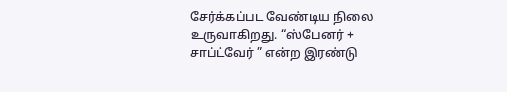சேர்க்கப்பட வேண்டிய நிலை உருவாகிறது. “ஸ்பேனர் + சாப்ட்வேர் ” என்ற இரண்டு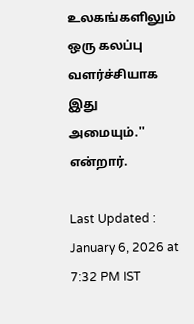உலகங்களிலும் ஒரு கலப்பு வளர்ச்சியாக இது அமையும்.'' என்றார்.

Last Updated : January 6, 2026 at 7:32 PM IST